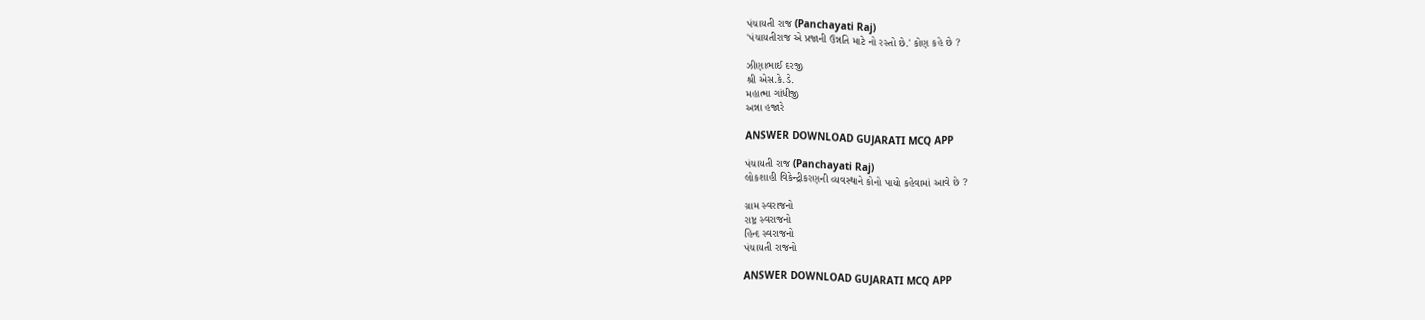પંચાયતી રાજ (Panchayati Raj)
'પંચાયતીરાજ એ પ્રજાની ઉન્નતિ માટે નો રસ્તો છે.' કોણ કહે છે ?

ઝીણાભાઈ દરજી
શ્રી એસ.કે.ડે.
મહાત્મા ગાંધીજી
અન્ના હજારે

ANSWER DOWNLOAD GUJARATI MCQ APP

પંચાયતી રાજ (Panchayati Raj)
લોકશાહી વિકેન્દ્રીકરણની વ્યવસ્થાને કોનો પાયો કહેવામાં આવે છે ?

ગ્રામ સ્વરાજનો
રાષ્ટ્ર સ્વરાજનો
હિન્દ સ્વરાજનો
પંચાયતી રાજનો

ANSWER DOWNLOAD GUJARATI MCQ APP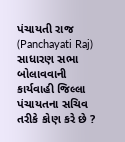પંચાયતી રાજ (Panchayati Raj)
સાધારણ સભા બોલાવવાની કાર્યવાહી જિલ્લા પંચાયતના સચિવ તરીકે કોણ કરે છે ?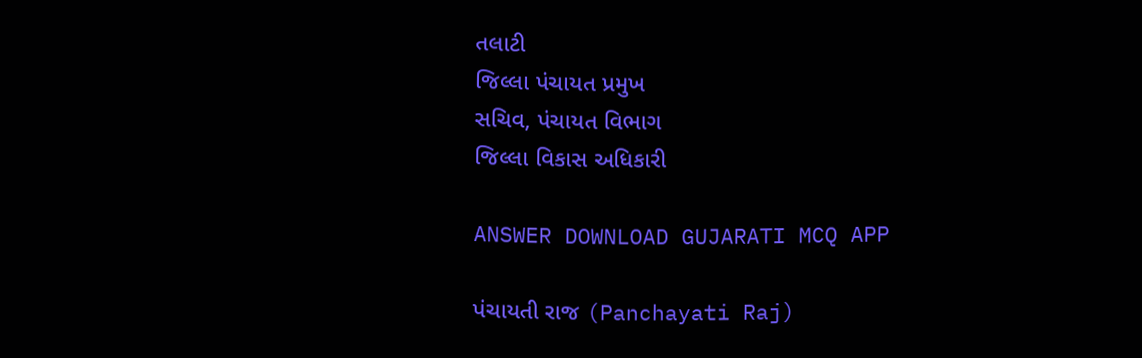તલાટી
જિલ્લા પંચાયત પ્રમુખ
સચિવ, પંચાયત વિભાગ
જિલ્લા વિકાસ અધિકારી

ANSWER DOWNLOAD GUJARATI MCQ APP

પંચાયતી રાજ (Panchayati Raj)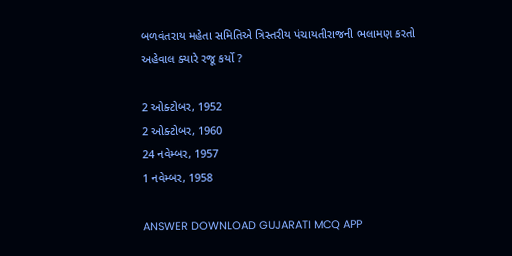બળવંતરાય મહેતા સમિતિએ ત્રિસ્તરીય પંચાયતીરાજની ભલામણ કરતો અહેવાલ ક્યારે રજૂ કર્યો ?

2 ઓક્ટોબર, 1952
2 ઓક્ટોબર, 1960
24 નવેમ્બર, 1957
1 નવેમ્બર, 1958

ANSWER DOWNLOAD GUJARATI MCQ APP